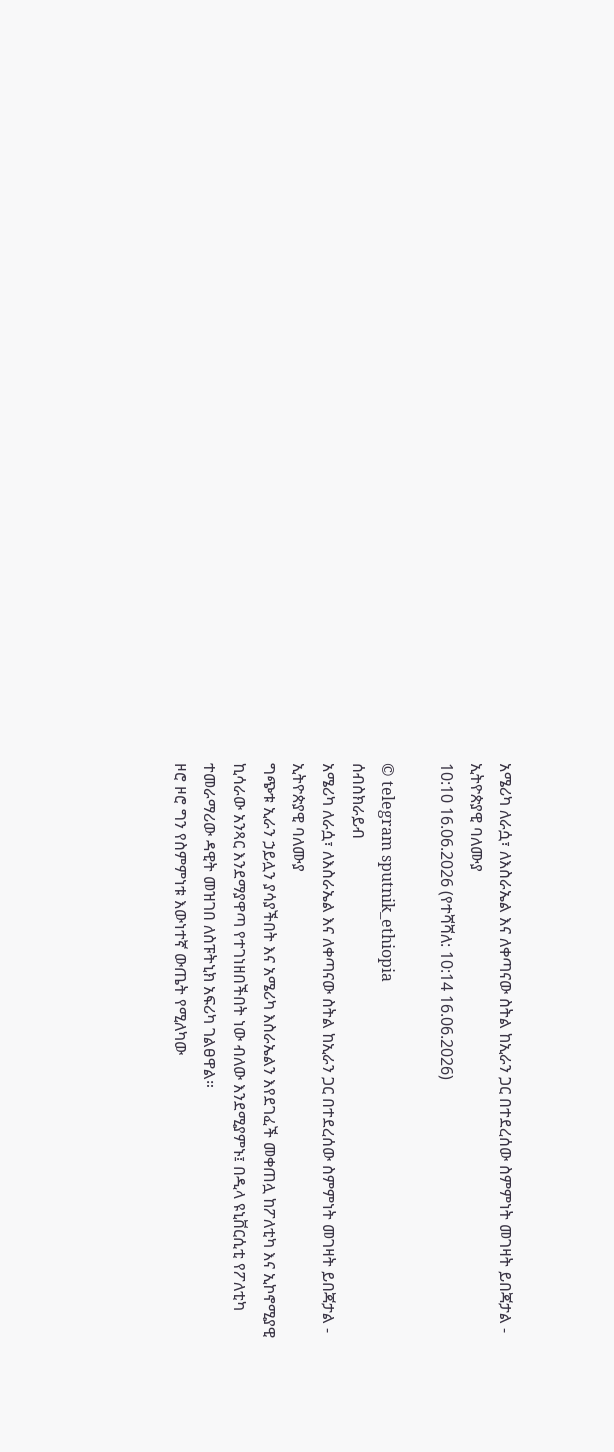አሜሪካ ለራሷ፣ ለእስራኤል እና ለቀጣናው ስትል ከኢራን ጋር በተደረሰው ስምምነት መገዛት ይበጃታል - ኢትዮጵያዊ ባለሙያ
10:10 16.06.2026 (የተሻሻለ: 10:14 16.06.2026)

© telegram sputnik_ethiopia
ሰብስክራይብ
አሜሪካ ለራሷ፣ ለእስራኤል እና ለቀጣናው ስትል ከኢራን ጋር በተደረሰው ስምምነት መገዛት ይበጃታል - ኢትዮጵያዊ ባለሙያ
ግጭቱ ኢራን ኃይሏን ያሳያችበት እና አሜሪካ እስራኤልን እየደገፈች መቀጠሏ ከፖለቲካ እና ኢኮኖሚያዊ ኪሳራው አንጻር እንደማያዋጣ የተገነዘበችበት ነው ብለው እንደሚያምኑ፤ በዲላ ዩኒቨርሲቲ የፖለቲካ ተመራማሪው ዳዊት መዝገበ ለስፑትኒክ አፍሪካ ገልፀዋል።
ዞሮ ዞሮ ግን የስምምነቱ እውነተኛ ውጤት የሚለካው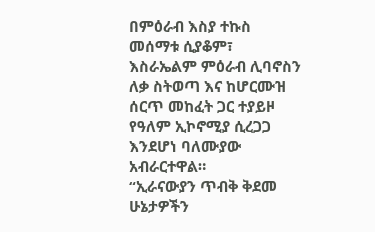በምዕራብ እስያ ተኩስ መሰማቱ ሲያቆም፣ እስራኤልም ምዕራብ ሊባኖስን ለቃ ስትወጣ እና ከሆርሙዝ ሰርጥ መከፈት ጋር ተያይዞ የዓለም ኢኮኖሚያ ሲረጋጋ እንደሆነ ባለሙያው አብራርተዋል።
“ኢራናውያን ጥብቅ ቅደመ ሁኔታዎችን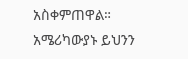አስቀምጠዋል። አሜሪካውያኑ ይህንን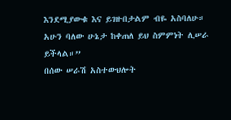እንደሚያውቁ እና ይገዙበታልም ብዬ አስባለሁ። አሁን ባለው ሁኔታ ከቀጠለ ይህ ስምምነት ሊሠራ ይችላል።”
በሰው ሠራሽ አስተውህሎት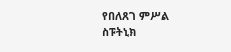የበለጸገ ምሥል
ስፑትኒክ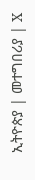ኢትዮጵያ | መተግበሪያ | X